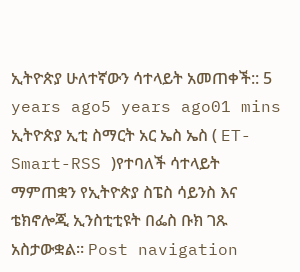ኢትዮጵያ ሁለተኛውን ሳተላይት አመጠቀች:: 5 years ago5 years ago01 mins ኢትዮጵያ ኢቲ ስማርት አር ኤስ ኤስ ( ET-Smart-RSS )የተባለች ሳተላይት ማምጠቋን የኢትዮጵያ ስፔስ ሳይንስ እና ቴክኖሎጂ ኢንስቲቲዩት በፌስ ቡክ ገጹ አስታውቋል። Post navigation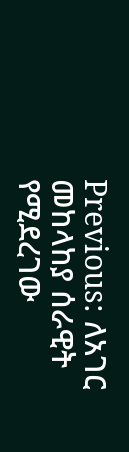Previous: ለአገር መከላከያ ሰራዊት የሚደረገው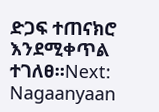ድጋፍ ተጠናክሮ እንደሚቀጥል ተገለፀ።Next: Nagaanyaan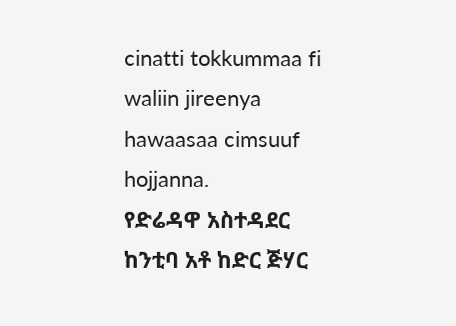cinatti tokkummaa fi waliin jireenya hawaasaa cimsuuf hojjanna.
የድሬዳዋ አስተዳደር ከንቲባ አቶ ከድር ጅሃር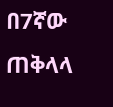በ7ኛው ጠቅላላ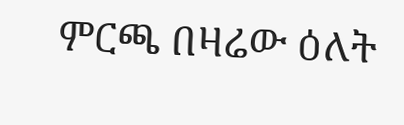ምርጫ በዛሬው ዕለት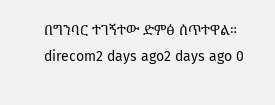በግንባር ተገኝተው ድምፅ ሰጥተዋል። direcom2 days ago2 days ago 0